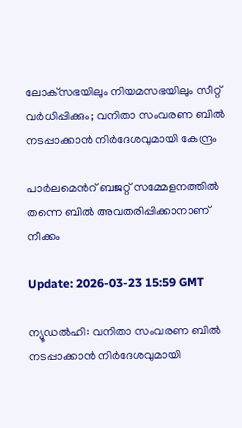ലോക്‌സഭയിലും നിയമസഭയിലും സീറ്റ് വര്‍ധിപ്പിക്കും; വനിതാ സംവരണ ബില്‍ നടപ്പാക്കാന്‍ നിര്‍ദേശവുമായി കേന്ദ്രം

പാർലമെന്‍റ് ബജറ്റ് സമ്മേളനത്തിൽ തന്നെ ബിൽ അവതരിപ്പിക്കാനാണ് നീക്കം

Update: 2026-03-23 15:59 GMT

ന്യൂഡല്‍ഹി: വനിതാ സംവരണ ബില്‍ നടപ്പാക്കാന്‍ നിര്‍ദേശവുമായി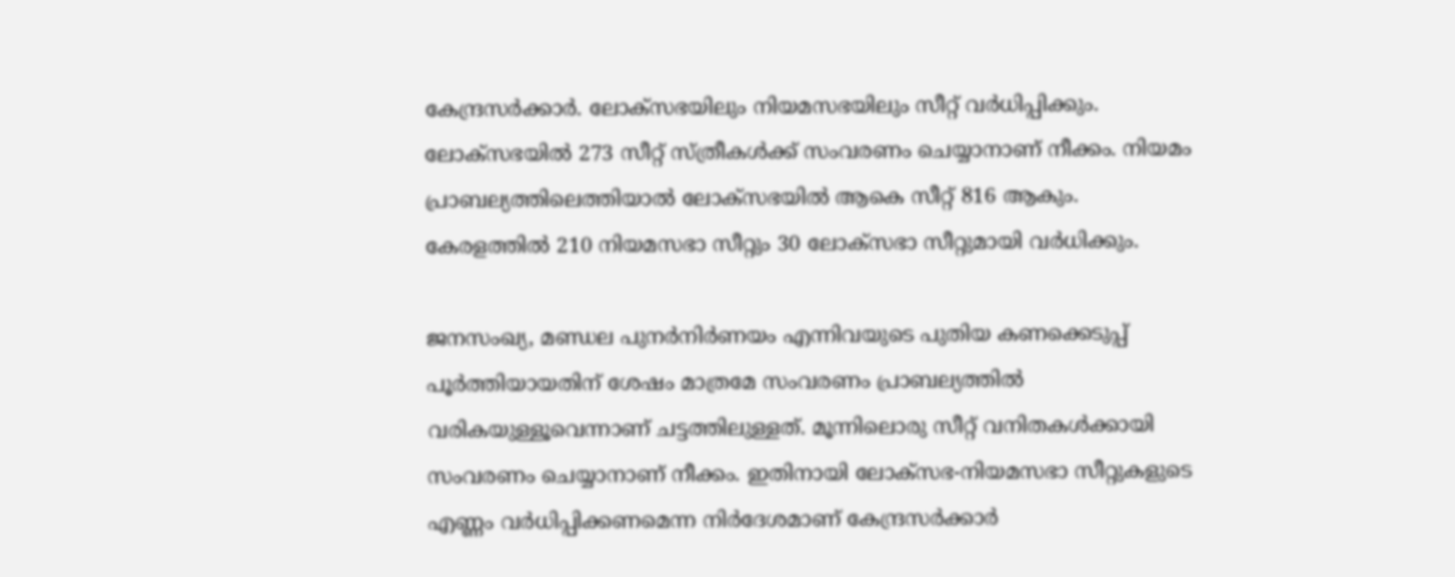കേന്ദ്രസര്‍ക്കാര്‍. ലോക്‌സഭയിലും നിയമസഭയിലും സീറ്റ് വര്‍ധിപ്പിക്കും. ലോക്‌സഭയില്‍ 273 സീറ്റ് സ്ത്രീകള്‍ക്ക് സംവരണം ചെയ്യാനാണ് നീക്കം. നിയമം പ്രാബല്യത്തിലെത്തിയാൽ ലോക്‌സഭയില്‍ ആകെ സീറ്റ് 816 ആകും. കേരളത്തില്‍ 210 നിയമസഭാ സീറ്റും 30 ലോക്‌സഭാ സീറ്റുമായി വര്‍ധിക്കും.

ജനസംഖ്യ, മണ്ഡല പുനര്‍നിര്‍ണയം എന്നിവയുടെ പുതിയ കണക്കെടുപ്പ് പൂര്‍ത്തിയായതിന് ശേഷം മാത്രമേ സംവരണം പ്രാബല്യത്തില്‍ വരികയുള്ളൂവെന്നാണ് ചട്ടത്തിലുള്ളത്. മൂന്നിലൊരു സീറ്റ് വനിതകള്‍ക്കായി സംവരണം ചെയ്യാനാണ് നീക്കം. ഇതിനായി ലോക്‌സഭ-നിയമസഭാ സീറ്റുകളുടെ എണ്ണം വര്‍ധിപ്പിക്കണമെന്ന നിര്‍ദേശമാണ് കേന്ദ്രസര്‍ക്കാര്‍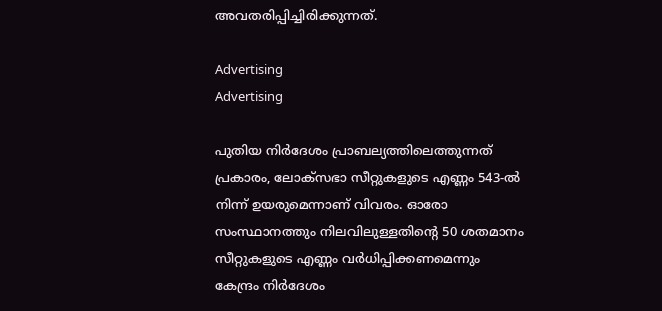അവതരിപ്പിച്ചിരിക്കുന്നത്.

Advertising
Advertising

പുതിയ നിര്‍ദേശം പ്രാബല്യത്തിലെത്തുന്നത് പ്രകാരം, ലോക്‌സഭാ സീറ്റുകളുടെ എണ്ണം 543-ല്‍ നിന്ന് ഉയരുമെന്നാണ് വിവരം. ഓരോ സംസ്ഥാനത്തും നിലവിലുള്ളതിന്റെ 50 ശതമാനം സീറ്റുകളുടെ എണ്ണം വര്‍ധിപ്പിക്കണമെന്നും കേന്ദ്രം നിര്‍ദേശം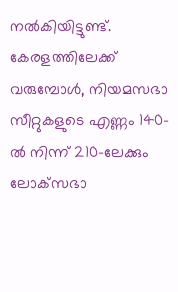നല്‍കിയിട്ടുണ്ട്. കേരളത്തിലേക്ക് വരുമ്പോള്‍, നിയമസഭാ സീറ്റുകളുടെ എണ്ണം 140-ല്‍ നിന്ന് 210-ലേക്കും ലോക്‌സഭാ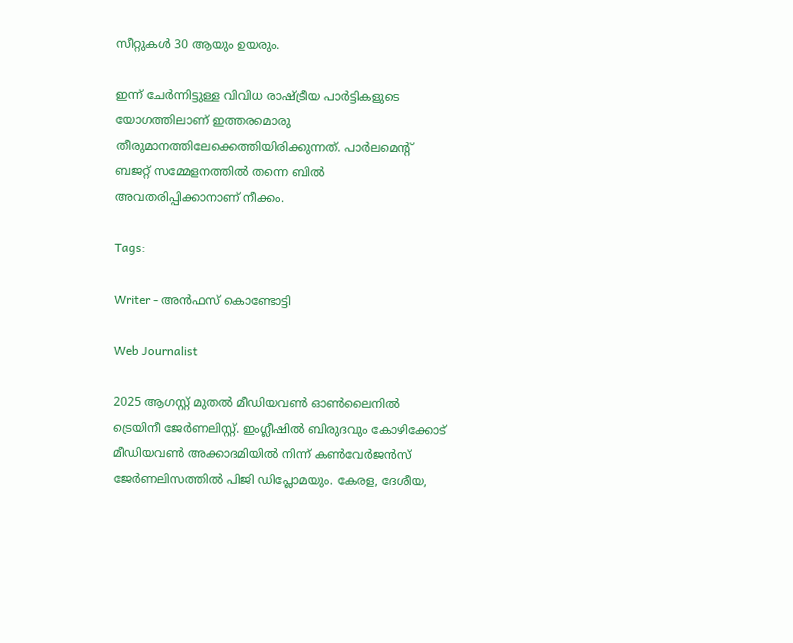സീറ്റുകള്‍ 30 ആയും ഉയരും.

ഇന്ന് ചേര്‍ന്നിട്ടുള്ള വിവിധ രാഷ്ട്രീയ പാര്‍ട്ടികളുടെ യോഗത്തിലാണ് ഇത്തരമൊരു തീരുമാനത്തിലേക്കെത്തിയിരിക്കുന്നത്. പാര്‍ലമെന്റ് ബജറ്റ് സമ്മേളനത്തില്‍ തന്നെ ബില്‍ അവതരിപ്പിക്കാനാണ് നീക്കം.

Tags:

Writer - അൻഫസ് കൊണ്ടോട്ടി

Web Journalist

2025 ആഗസ്റ്റ് മുതൽ മീഡിയവൺ ഓൺലൈനിൽ ട്രെയിനീ ജേർണലിസ്റ്റ്. ഇംഗ്ലീഷിൽ ബിരുദവും കോഴിക്കോട് മീഡിയവൺ അക്കാദമിയിൽ നിന്ന് കൺവേർജൻസ് ജേർണലിസത്തിൽ പിജി ഡിപ്ലോമയും. കേരള, ദേശീയ,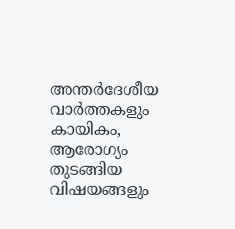അന്തർദേശീയ വാർത്തകളും കായികം, ആരോഗ്യം തുടങ്ങിയ വിഷയങ്ങളും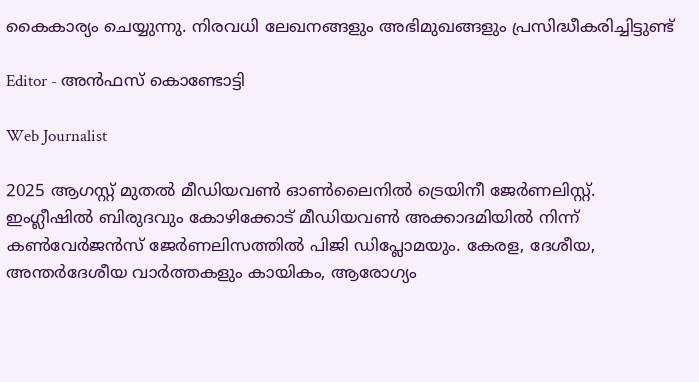കൈകാര്യം ചെയ്യുന്നു. നിരവധി ലേഖനങ്ങളും അഭിമുഖങ്ങളും പ്രസിദ്ധീകരിച്ചിട്ടുണ്ട്

Editor - അൻഫസ് കൊണ്ടോട്ടി

Web Journalist

2025 ആഗസ്റ്റ് മുതൽ മീഡിയവൺ ഓൺലൈനിൽ ട്രെയിനീ ജേർണലിസ്റ്റ്. ഇംഗ്ലീഷിൽ ബിരുദവും കോഴിക്കോട് മീഡിയവൺ അക്കാദമിയിൽ നിന്ന് കൺവേർജൻസ് ജേർണലിസത്തിൽ പിജി ഡിപ്ലോമയും. കേരള, ദേശീയ, അന്തർദേശീയ വാർത്തകളും കായികം, ആരോഗ്യം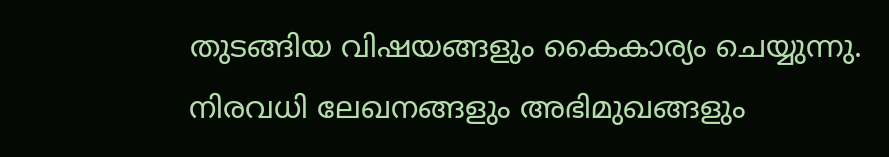തുടങ്ങിയ വിഷയങ്ങളും കൈകാര്യം ചെയ്യുന്നു. നിരവധി ലേഖനങ്ങളും അഭിമുഖങ്ങളും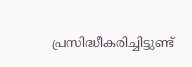പ്രസിദ്ധീകരിച്ചിട്ടുണ്ട്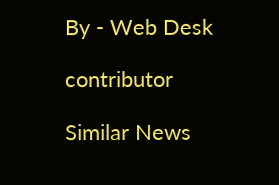By - Web Desk

contributor

Similar News